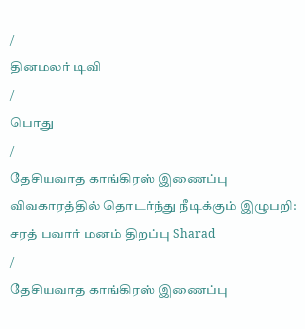/
தினமலர் டிவி
/
பொது
/
தேசியவாத காங்கிரஸ் இணைப்பு விவகாரத்தில் தொடர்ந்து நீடிக்கும் இழுபறி: சரத் பவார் மனம் திறப்பு Sharad
/
தேசியவாத காங்கிரஸ் இணைப்பு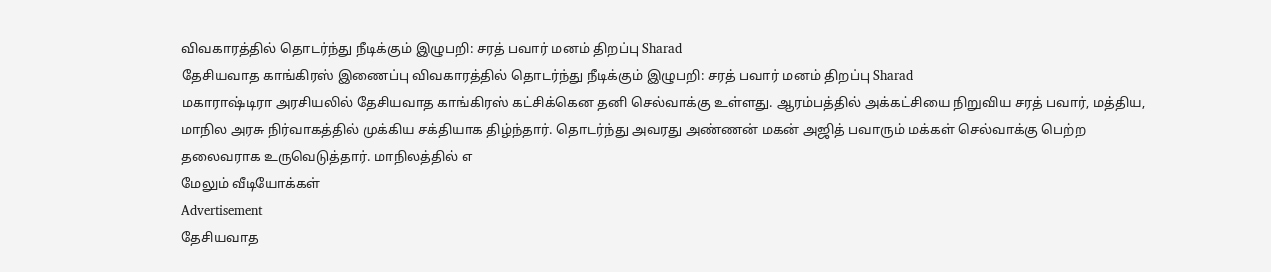விவகாரத்தில் தொடர்ந்து நீடிக்கும் இழுபறி: சரத் பவார் மனம் திறப்பு Sharad
தேசியவாத காங்கிரஸ் இணைப்பு விவகாரத்தில் தொடர்ந்து நீடிக்கும் இழுபறி: சரத் பவார் மனம் திறப்பு Sharad
மகாராஷ்டிரா அரசியலில் தேசியவாத காங்கிரஸ் கட்சிக்கென தனி செல்வாக்கு உள்ளது. ஆரம்பத்தில் அக்கட்சியை நிறுவிய சரத் பவார், மத்திய, மாநில அரசு நிர்வாகத்தில் முக்கிய சக்தியாக திழ்ந்தார். தொடர்ந்து அவரது அண்ணன் மகன் அஜித் பவாரும் மக்கள் செல்வாக்கு பெற்ற தலைவராக உருவெடுத்தார். மாநிலத்தில் எ
மேலும் வீடியோக்கள்
Advertisement
தேசியவாத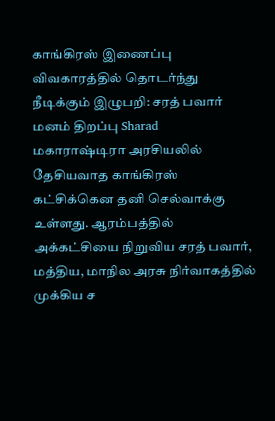காங்கிரஸ் இணைப்பு விவகாரத்தில் தொடர்ந்து நீடிக்கும் இழுபறி: சரத் பவார் மனம் திறப்பு Sharad
மகாராஷ்டிரா அரசியலில் தேசியவாத காங்கிரஸ் கட்சிக்கென தனி செல்வாக்கு உள்ளது. ஆரம்பத்தில் அக்கட்சியை நிறுவிய சரத் பவார், மத்திய, மாநில அரசு நிர்வாகத்தில் முக்கிய ச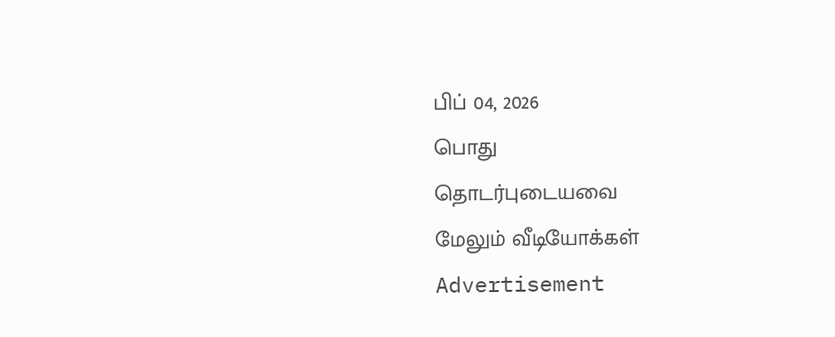பிப் 04, 2026
பொது
தொடர்புடையவை
மேலும் வீடியோக்கள்
Advertisement